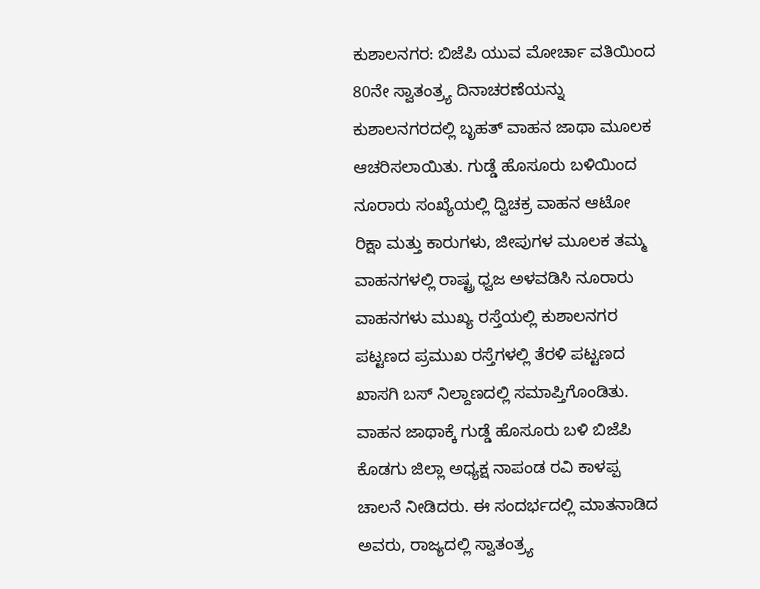ಕುಶಾಲನಗರ: ಬಿಜೆಪಿ ಯುವ ಮೋರ್ಚಾ ವತಿಯಿಂದ 80ನೇ ಸ್ವಾತಂತ್ರ್ಯ ದಿನಾಚರಣೆಯನ್ನು ಕುಶಾಲನಗರದಲ್ಲಿ ಬೃಹತ್ ವಾಹನ ಜಾಥಾ ಮೂಲಕ ಆಚರಿಸಲಾಯಿತು. ಗುಡ್ಡೆ ಹೊಸೂರು ಬಳಿಯಿಂದ ನೂರಾರು ಸಂಖ್ಯೆಯಲ್ಲಿ ದ್ವಿಚಕ್ರ ವಾಹನ ಆಟೋ ರಿಕ್ಷಾ ಮತ್ತು ಕಾರುಗಳು, ಜೀಪುಗಳ ಮೂಲಕ ತಮ್ಮ ವಾಹನಗಳಲ್ಲಿ ರಾಷ್ಟ್ರ ಧ್ವಜ ಅಳವಡಿಸಿ ನೂರಾರು ವಾಹನಗಳು ಮುಖ್ಯ ರಸ್ತೆಯಲ್ಲಿ ಕುಶಾಲನಗರ ಪಟ್ಟಣದ ಪ್ರಮುಖ ರಸ್ತೆಗಳಲ್ಲಿ ತೆರಳಿ ಪಟ್ಟಣದ ಖಾಸಗಿ ಬಸ್ ನಿಲ್ದಾಣದಲ್ಲಿ ಸಮಾಪ್ತಿಗೊಂಡಿತು.
ವಾಹನ ಜಾಥಾಕ್ಕೆ ಗುಡ್ಡೆ ಹೊಸೂರು ಬಳಿ ಬಿಜೆಪಿ ಕೊಡಗು ಜಿಲ್ಲಾ ಅಧ್ಯಕ್ಷ ನಾಪಂಡ ರವಿ ಕಾಳಪ್ಪ ಚಾಲನೆ ನೀಡಿದರು. ಈ ಸಂದರ್ಭದಲ್ಲಿ ಮಾತನಾಡಿದ ಅವರು, ರಾಜ್ಯದಲ್ಲಿ ಸ್ವಾತಂತ್ರ್ಯ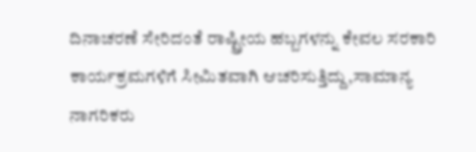ದಿನಾಚರಣೆ ಸೇರಿದಂತೆ ರಾಷ್ಟ್ರೀಯ ಹಬ್ಬಗಳನ್ನು ಕೇವಲ ಸರಕಾರಿ ಕಾರ್ಯಕ್ರಮಗಳಿಗೆ ಸೀಮಿತವಾಗಿ ಆಚರಿಸುತ್ತಿದ್ದು,ಸಾಮಾನ್ಯ ನಾಗರಿಕರು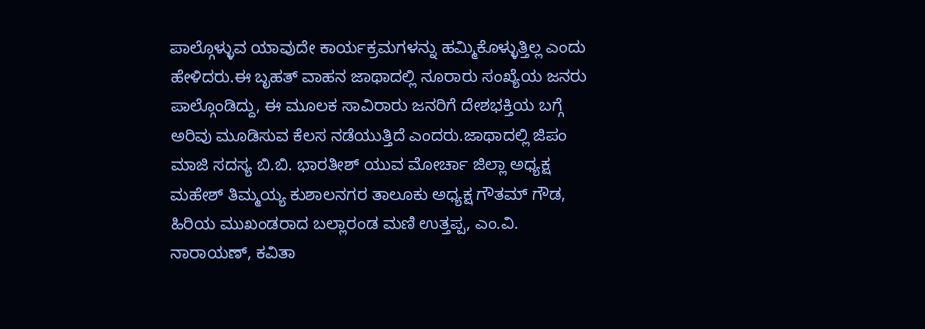ಪಾಲ್ಗೊಳ್ಳುವ ಯಾವುದೇ ಕಾರ್ಯಕ್ರಮಗಳನ್ನು ಹಮ್ಮಿಕೊಳ್ಳುತ್ತಿಲ್ಲ ಎಂದು ಹೇಳಿದರು.ಈ ಬೃಹತ್ ವಾಹನ ಜಾಥಾದಲ್ಲಿ ನೂರಾರು ಸಂಖ್ಯೆಯ ಜನರು ಪಾಲ್ಗೊಂಡಿದ್ದು, ಈ ಮೂಲಕ ಸಾವಿರಾರು ಜನರಿಗೆ ದೇಶಭಕ್ತಿಯ ಬಗ್ಗೆ ಅರಿವು ಮೂಡಿಸುವ ಕೆಲಸ ನಡೆಯುತ್ತಿದೆ ಎಂದರು.ಜಾಥಾದಲ್ಲಿ ಜಿಪಂ ಮಾಜಿ ಸದಸ್ಯ ಬಿ.ಬಿ. ಭಾರತೀಶ್ ಯುವ ಮೋರ್ಚಾ ಜಿಲ್ಲಾ ಅಧ್ಯಕ್ಷ ಮಹೇಶ್ ತಿಮ್ಮಯ್ಯ ಕುಶಾಲನಗರ ತಾಲೂಕು ಅಧ್ಯಕ್ಷ ಗೌತಮ್ ಗೌಡ, ಹಿರಿಯ ಮುಖಂಡರಾದ ಬಲ್ಲಾರಂಡ ಮಣಿ ಉತ್ತಪ್ಪ, ಎಂ.ವಿ. ನಾರಾಯಣ್, ಕವಿತಾ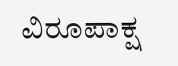ವಿರೂಪಾಕ್ಷ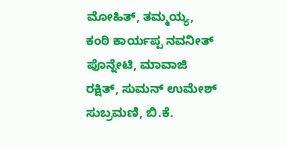ಮೋಹಿತ್, ತಮ್ಮಯ್ಯ, ಕಂಠಿ ಕಾರ್ಯಪ್ಪ ನವನೀತ್ ಪೊನ್ನೇಟಿ, ಮಾವಾಜಿ ರಕ್ಷಿತ್, ಸುಮನ್ ಉಮೇಶ್ ಸುಬ್ರಮಣಿ, ಬಿ.ಕೆ.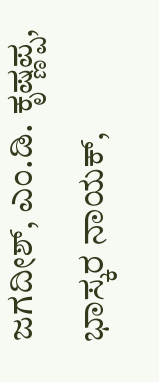ಜಗದೀಶ್, ಎಂ.ಡಿ. ಕೃಷ್ಣಪ್ಪ, ಭಾಸ್ಕರ ನಾಯಕ್,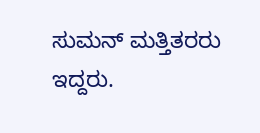ಸುಮನ್ ಮತ್ತಿತರರು ಇದ್ದರು.